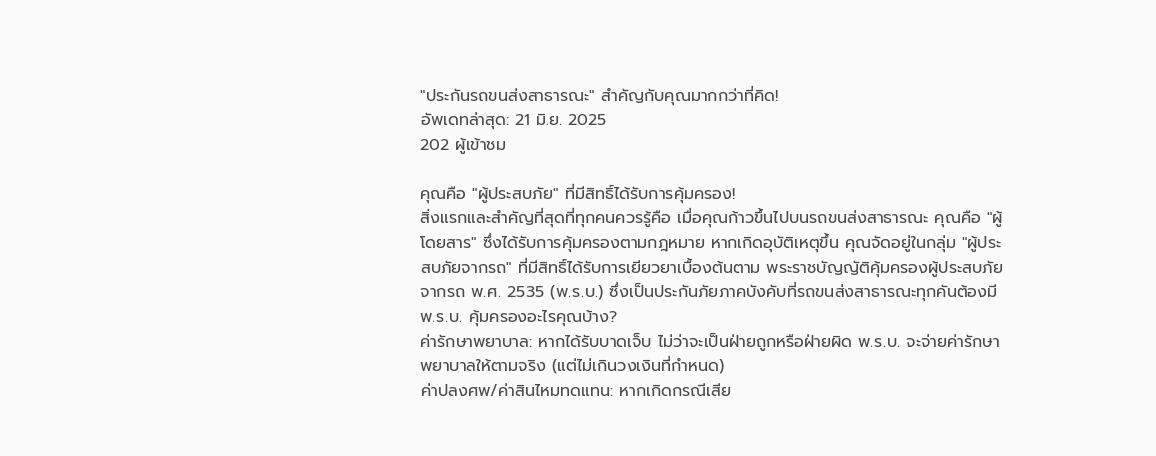"ประกันรถขนส่งสาธารณะ" สำคัญกับคุณมากกว่าที่คิด!
อัพเดทล่าสุด: 21 มิ.ย. 2025
202 ผู้เข้าชม

คุณคือ "ผู้ประสบภัย" ที่มีสิทธิ์ได้รับการคุ้มครอง!
สิ่งแรกและสำคัญที่สุดที่ทุกคนควรรู้คือ เมื่อคุณก้าวขึ้นไปบนรถขนส่งสาธารณะ คุณคือ "ผู้โดยสาร" ซึ่งได้รับการคุ้มครองตามกฎหมาย หากเกิดอุบัติเหตุขึ้น คุณจัดอยู่ในกลุ่ม "ผู้ประสบภัยจากรถ" ที่มีสิทธิ์ได้รับการเยียวยาเบื้องต้นตาม พระราชบัญญัติคุ้มครองผู้ประสบภัยจากรถ พ.ศ. 2535 (พ.ร.บ.) ซึ่งเป็นประกันภัยภาคบังคับที่รถขนส่งสาธารณะทุกคันต้องมี
พ.ร.บ. คุ้มครองอะไรคุณบ้าง?
ค่ารักษาพยาบาล: หากได้รับบาดเจ็บ ไม่ว่าจะเป็นฝ่ายถูกหรือฝ่ายผิด พ.ร.บ. จะจ่ายค่ารักษาพยาบาลให้ตามจริง (แต่ไม่เกินวงเงินที่กำหนด)
ค่าปลงศพ/ค่าสินไหมทดแทน: หากเกิดกรณีเสีย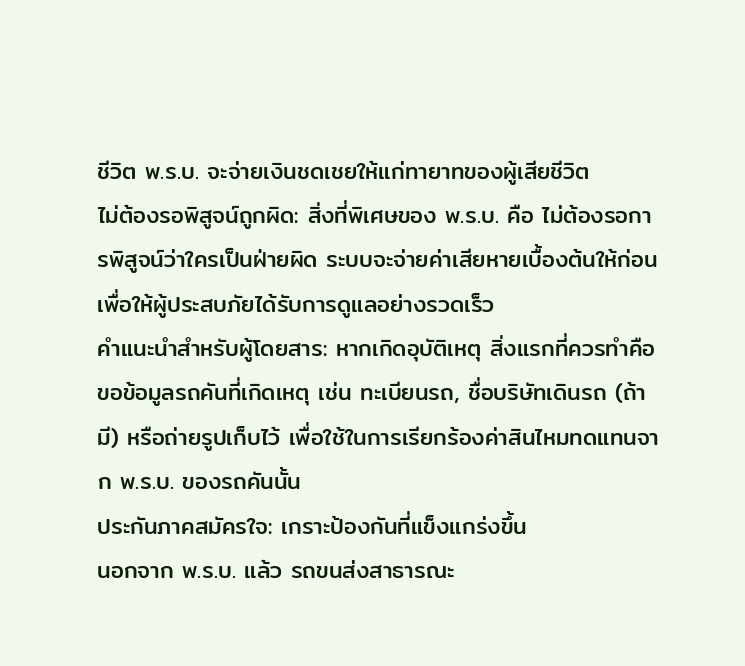ชีวิต พ.ร.บ. จะจ่ายเงินชดเชยให้แก่ทายาทของผู้เสียชีวิต
ไม่ต้องรอพิสูจน์ถูกผิด: สิ่งที่พิเศษของ พ.ร.บ. คือ ไม่ต้องรอการพิสูจน์ว่าใครเป็นฝ่ายผิด ระบบจะจ่ายค่าเสียหายเบื้องต้นให้ก่อน เพื่อให้ผู้ประสบภัยได้รับการดูแลอย่างรวดเร็ว
คำแนะนำสำหรับผู้โดยสาร: หากเกิดอุบัติเหตุ สิ่งแรกที่ควรทำคือขอข้อมูลรถคันที่เกิดเหตุ เช่น ทะเบียนรถ, ชื่อบริษัทเดินรถ (ถ้ามี) หรือถ่ายรูปเก็บไว้ เพื่อใช้ในการเรียกร้องค่าสินไหมทดแทนจาก พ.ร.บ. ของรถคันนั้น
ประกันภาคสมัครใจ: เกราะป้องกันที่แข็งแกร่งขึ้น
นอกจาก พ.ร.บ. แล้ว รถขนส่งสาธารณะ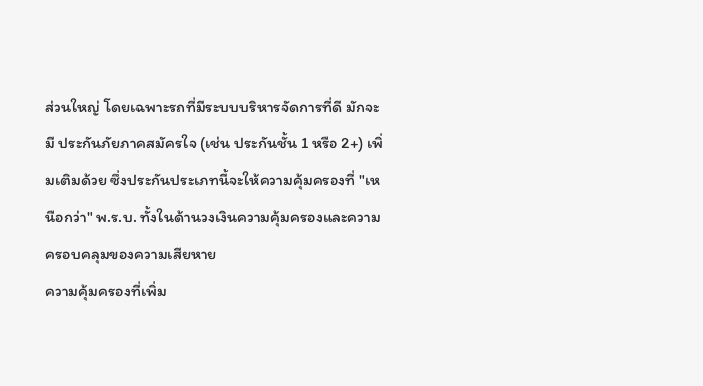ส่วนใหญ่ โดยเฉพาะรถที่มีระบบบริหารจัดการที่ดี มักจะมี ประกันภัยภาคสมัครใจ (เช่น ประกันชั้น 1 หรือ 2+) เพิ่มเติมด้วย ซึ่งประกันประเภทนี้จะให้ความคุ้มครองที่ "เหนือกว่า" พ.ร.บ. ทั้งในด้านวงเงินความคุ้มครองและความครอบคลุมของความเสียหาย
ความคุ้มครองที่เพิ่ม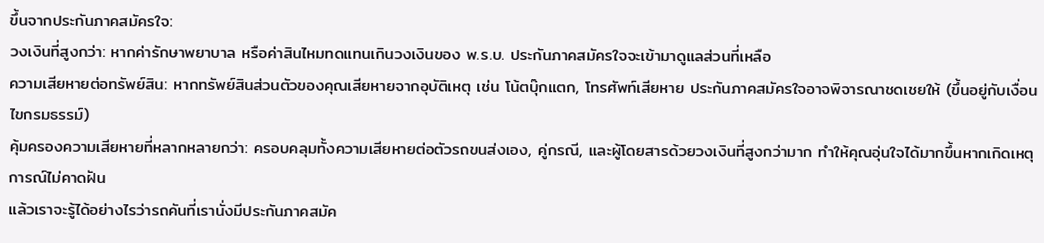ขึ้นจากประกันภาคสมัครใจ:
วงเงินที่สูงกว่า: หากค่ารักษาพยาบาล หรือค่าสินไหมทดแทนเกินวงเงินของ พ.ร.บ. ประกันภาคสมัครใจจะเข้ามาดูแลส่วนที่เหลือ
ความเสียหายต่อทรัพย์สิน: หากทรัพย์สินส่วนตัวของคุณเสียหายจากอุบัติเหตุ เช่น โน้ตบุ๊กแตก, โทรศัพท์เสียหาย ประกันภาคสมัครใจอาจพิจารณาชดเชยให้ (ขึ้นอยู่กับเงื่อนไขกรมธรรม์)
คุ้มครองความเสียหายที่หลากหลายกว่า: ครอบคลุมทั้งความเสียหายต่อตัวรถขนส่งเอง, คู่กรณี, และผู้โดยสารด้วยวงเงินที่สูงกว่ามาก ทำให้คุณอุ่นใจได้มากขึ้นหากเกิดเหตุการณ์ไม่คาดฝัน
แล้วเราจะรู้ได้อย่างไรว่ารถคันที่เรานั่งมีประกันภาคสมัค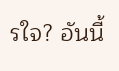รใจ? อันนี้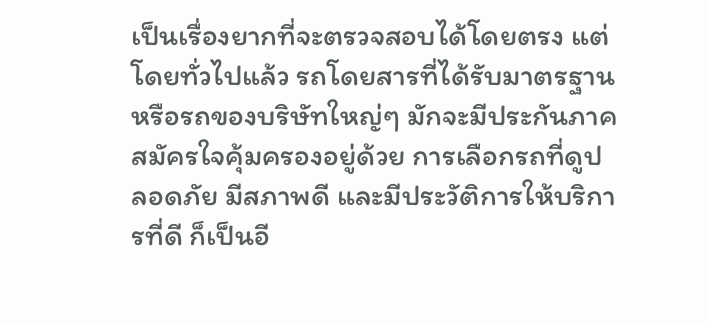เป็นเรื่องยากที่จะตรวจสอบได้โดยตรง แต่โดยทั่วไปแล้ว รถโดยสารที่ได้รับมาตรฐานหรือรถของบริษัทใหญ่ๆ มักจะมีประกันภาคสมัครใจคุ้มครองอยู่ด้วย การเลือกรถที่ดูปลอดภัย มีสภาพดี และมีประวัติการให้บริการที่ดี ก็เป็นอี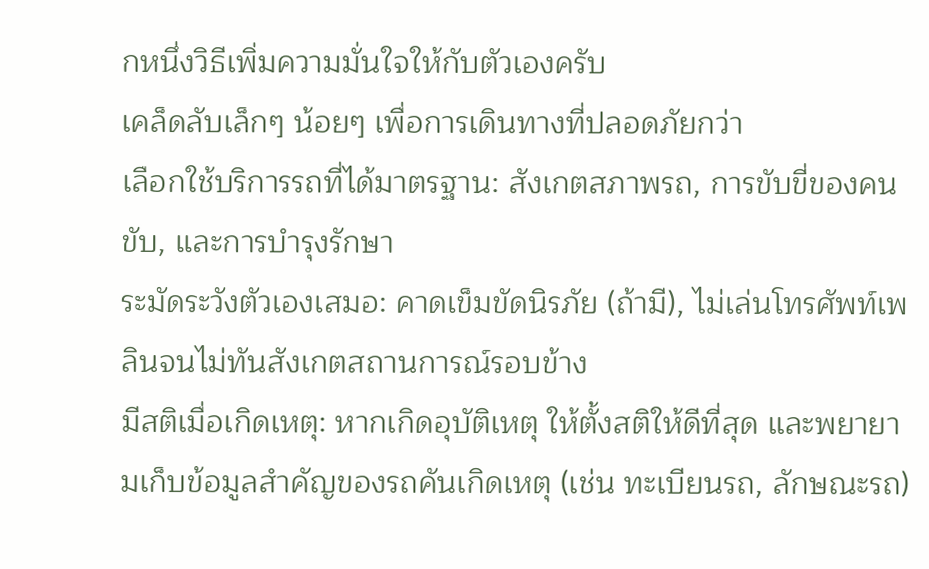กหนึ่งวิธีเพิ่มความมั่นใจให้กับตัวเองครับ
เคล็ดลับเล็กๆ น้อยๆ เพื่อการเดินทางที่ปลอดภัยกว่า
เลือกใช้บริการรถที่ได้มาตรฐาน: สังเกตสภาพรถ, การขับขี่ของคนขับ, และการบำรุงรักษา
ระมัดระวังตัวเองเสมอ: คาดเข็มขัดนิรภัย (ถ้ามี), ไม่เล่นโทรศัพท์เพลินจนไม่ทันสังเกตสถานการณ์รอบข้าง
มีสติเมื่อเกิดเหตุ: หากเกิดอุบัติเหตุ ให้ตั้งสติให้ดีที่สุด และพยายามเก็บข้อมูลสำคัญของรถคันเกิดเหตุ (เช่น ทะเบียนรถ, ลักษณะรถ)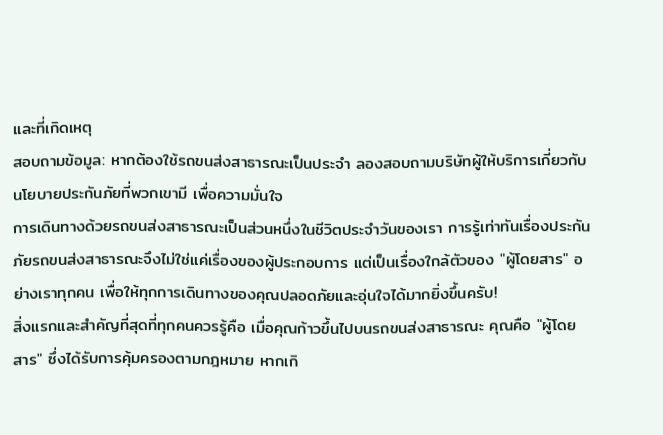และที่เกิดเหตุ
สอบถามข้อมูล: หากต้องใช้รถขนส่งสาธารณะเป็นประจำ ลองสอบถามบริษัทผู้ให้บริการเกี่ยวกับนโยบายประกันภัยที่พวกเขามี เพื่อความมั่นใจ
การเดินทางด้วยรถขนส่งสาธารณะเป็นส่วนหนึ่งในชีวิตประจำวันของเรา การรู้เท่าทันเรื่องประกันภัยรถขนส่งสาธารณะจึงไม่ใช่แค่เรื่องของผู้ประกอบการ แต่เป็นเรื่องใกล้ตัวของ "ผู้โดยสาร" อย่างเราทุกคน เพื่อให้ทุกการเดินทางของคุณปลอดภัยและอุ่นใจได้มากยิ่งขึ้นครับ!
สิ่งแรกและสำคัญที่สุดที่ทุกคนควรรู้คือ เมื่อคุณก้าวขึ้นไปบนรถขนส่งสาธารณะ คุณคือ "ผู้โดยสาร" ซึ่งได้รับการคุ้มครองตามกฎหมาย หากเกิ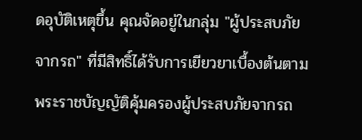ดอุบัติเหตุขึ้น คุณจัดอยู่ในกลุ่ม "ผู้ประสบภัยจากรถ" ที่มีสิทธิ์ได้รับการเยียวยาเบื้องต้นตาม พระราชบัญญัติคุ้มครองผู้ประสบภัยจากรถ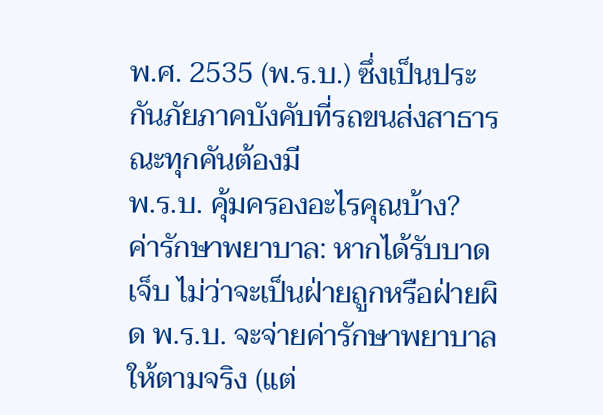พ.ศ. 2535 (พ.ร.บ.) ซึ่งเป็นประกันภัยภาคบังคับที่รถขนส่งสาธารณะทุกคันต้องมี
พ.ร.บ. คุ้มครองอะไรคุณบ้าง?
ค่ารักษาพยาบาล: หากได้รับบาดเจ็บ ไม่ว่าจะเป็นฝ่ายถูกหรือฝ่ายผิด พ.ร.บ. จะจ่ายค่ารักษาพยาบาลให้ตามจริง (แต่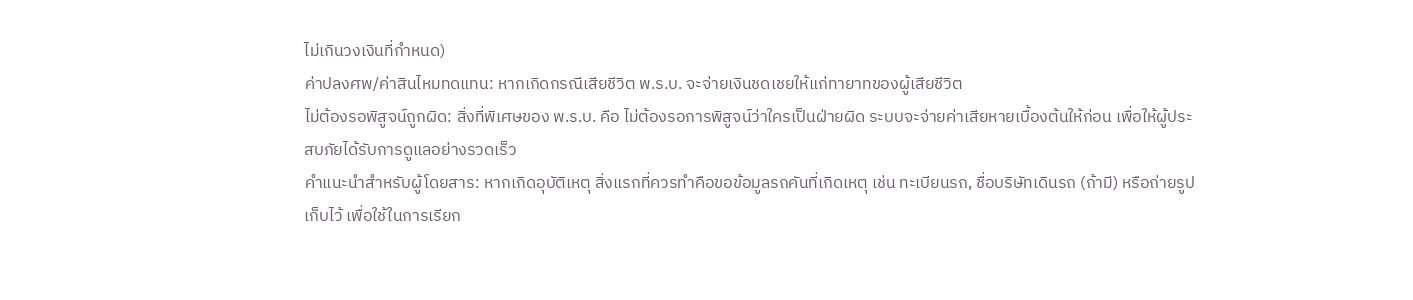ไม่เกินวงเงินที่กำหนด)
ค่าปลงศพ/ค่าสินไหมทดแทน: หากเกิดกรณีเสียชีวิต พ.ร.บ. จะจ่ายเงินชดเชยให้แก่ทายาทของผู้เสียชีวิต
ไม่ต้องรอพิสูจน์ถูกผิด: สิ่งที่พิเศษของ พ.ร.บ. คือ ไม่ต้องรอการพิสูจน์ว่าใครเป็นฝ่ายผิด ระบบจะจ่ายค่าเสียหายเบื้องต้นให้ก่อน เพื่อให้ผู้ประสบภัยได้รับการดูแลอย่างรวดเร็ว
คำแนะนำสำหรับผู้โดยสาร: หากเกิดอุบัติเหตุ สิ่งแรกที่ควรทำคือขอข้อมูลรถคันที่เกิดเหตุ เช่น ทะเบียนรถ, ชื่อบริษัทเดินรถ (ถ้ามี) หรือถ่ายรูปเก็บไว้ เพื่อใช้ในการเรียก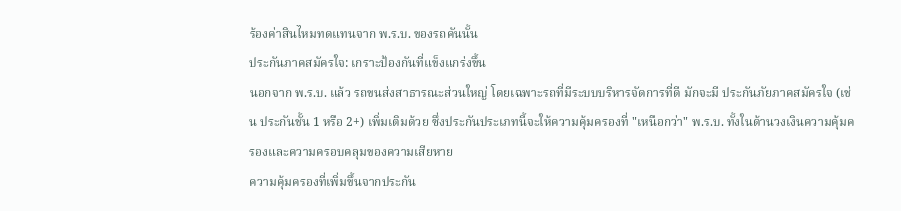ร้องค่าสินไหมทดแทนจาก พ.ร.บ. ของรถคันนั้น
ประกันภาคสมัครใจ: เกราะป้องกันที่แข็งแกร่งขึ้น
นอกจาก พ.ร.บ. แล้ว รถขนส่งสาธารณะส่วนใหญ่ โดยเฉพาะรถที่มีระบบบริหารจัดการที่ดี มักจะมี ประกันภัยภาคสมัครใจ (เช่น ประกันชั้น 1 หรือ 2+) เพิ่มเติมด้วย ซึ่งประกันประเภทนี้จะให้ความคุ้มครองที่ "เหนือกว่า" พ.ร.บ. ทั้งในด้านวงเงินความคุ้มครองและความครอบคลุมของความเสียหาย
ความคุ้มครองที่เพิ่มขึ้นจากประกัน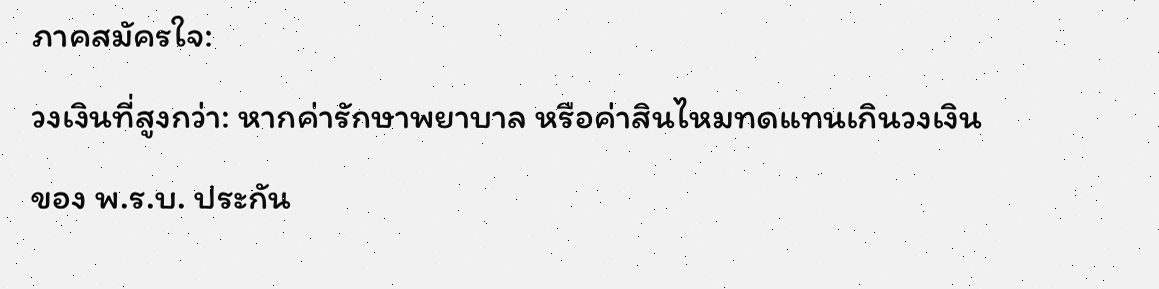ภาคสมัครใจ:
วงเงินที่สูงกว่า: หากค่ารักษาพยาบาล หรือค่าสินไหมทดแทนเกินวงเงินของ พ.ร.บ. ประกัน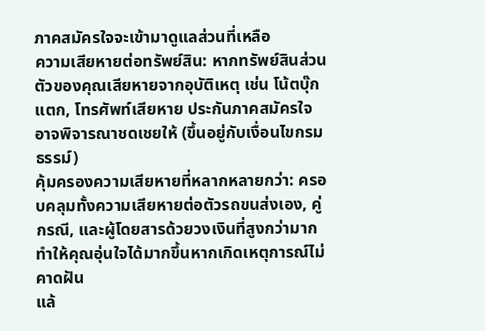ภาคสมัครใจจะเข้ามาดูแลส่วนที่เหลือ
ความเสียหายต่อทรัพย์สิน: หากทรัพย์สินส่วนตัวของคุณเสียหายจากอุบัติเหตุ เช่น โน้ตบุ๊กแตก, โทรศัพท์เสียหาย ประกันภาคสมัครใจอาจพิจารณาชดเชยให้ (ขึ้นอยู่กับเงื่อนไขกรมธรรม์)
คุ้มครองความเสียหายที่หลากหลายกว่า: ครอบคลุมทั้งความเสียหายต่อตัวรถขนส่งเอง, คู่กรณี, และผู้โดยสารด้วยวงเงินที่สูงกว่ามาก ทำให้คุณอุ่นใจได้มากขึ้นหากเกิดเหตุการณ์ไม่คาดฝัน
แล้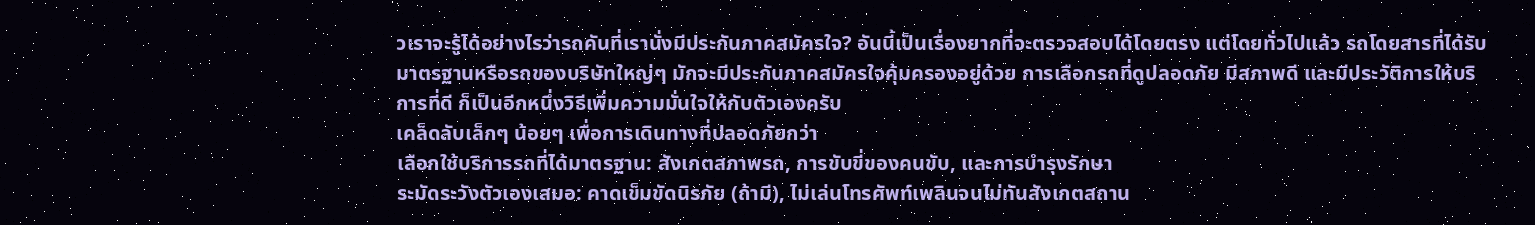วเราจะรู้ได้อย่างไรว่ารถคันที่เรานั่งมีประกันภาคสมัครใจ? อันนี้เป็นเรื่องยากที่จะตรวจสอบได้โดยตรง แต่โดยทั่วไปแล้ว รถโดยสารที่ได้รับมาตรฐานหรือรถของบริษัทใหญ่ๆ มักจะมีประกันภาคสมัครใจคุ้มครองอยู่ด้วย การเลือกรถที่ดูปลอดภัย มีสภาพดี และมีประวัติการให้บริการที่ดี ก็เป็นอีกหนึ่งวิธีเพิ่มความมั่นใจให้กับตัวเองครับ
เคล็ดลับเล็กๆ น้อยๆ เพื่อการเดินทางที่ปลอดภัยกว่า
เลือกใช้บริการรถที่ได้มาตรฐาน: สังเกตสภาพรถ, การขับขี่ของคนขับ, และการบำรุงรักษา
ระมัดระวังตัวเองเสมอ: คาดเข็มขัดนิรภัย (ถ้ามี), ไม่เล่นโทรศัพท์เพลินจนไม่ทันสังเกตสถาน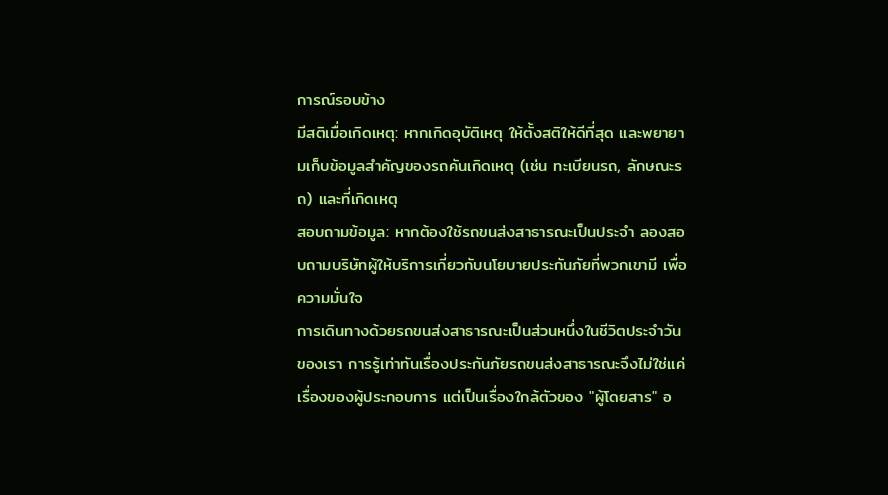การณ์รอบข้าง
มีสติเมื่อเกิดเหตุ: หากเกิดอุบัติเหตุ ให้ตั้งสติให้ดีที่สุด และพยายามเก็บข้อมูลสำคัญของรถคันเกิดเหตุ (เช่น ทะเบียนรถ, ลักษณะรถ) และที่เกิดเหตุ
สอบถามข้อมูล: หากต้องใช้รถขนส่งสาธารณะเป็นประจำ ลองสอบถามบริษัทผู้ให้บริการเกี่ยวกับนโยบายประกันภัยที่พวกเขามี เพื่อความมั่นใจ
การเดินทางด้วยรถขนส่งสาธารณะเป็นส่วนหนึ่งในชีวิตประจำวันของเรา การรู้เท่าทันเรื่องประกันภัยรถขนส่งสาธารณะจึงไม่ใช่แค่เรื่องของผู้ประกอบการ แต่เป็นเรื่องใกล้ตัวของ "ผู้โดยสาร" อ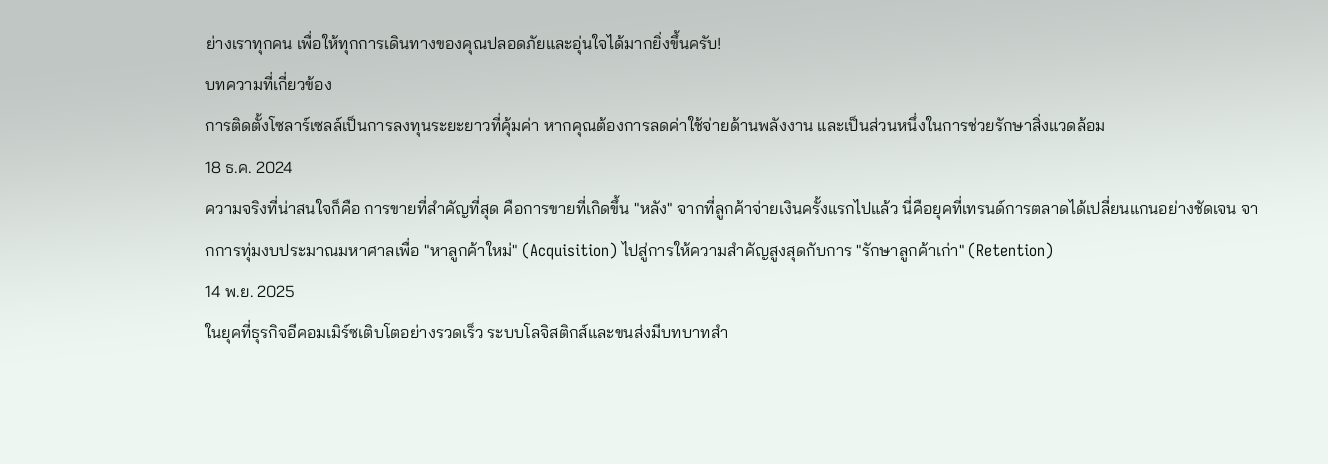ย่างเราทุกคน เพื่อให้ทุกการเดินทางของคุณปลอดภัยและอุ่นใจได้มากยิ่งขึ้นครับ!
บทความที่เกี่ยวข้อง
การติดตั้งโซลาร์เซลล์เป็นการลงทุนระยะยาวที่คุ้มค่า หากคุณต้องการลดค่าใช้จ่ายด้านพลังงาน และเป็นส่วนหนึ่งในการช่วยรักษาสิ่งแวดล้อม
18 ธ.ค. 2024
ความจริงที่น่าสนใจก็คือ การขายที่สำคัญที่สุด คือการขายที่เกิดขึ้น "หลัง" จากที่ลูกค้าจ่ายเงินครั้งแรกไปแล้ว นี่คือยุคที่เทรนด์การตลาดได้เปลี่ยนแกนอย่างชัดเจน จากการทุ่มงบประมาณมหาศาลเพื่อ "หาลูกค้าใหม่" (Acquisition) ไปสู่การให้ความสำคัญสูงสุดกับการ "รักษาลูกค้าเก่า" (Retention)
14 พ.ย. 2025
ในยุคที่ธุรกิจอีคอมเมิร์ซเติบโตอย่างรวดเร็ว ระบบโลจิสติกส์และขนส่งมีบทบาทสำ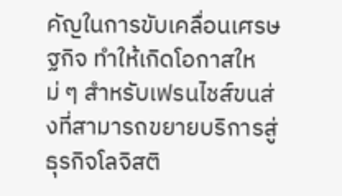คัญในการขับเคลื่อนเศรษฐกิจ ทำให้เกิดโอกาสใหม่ ๆ สำหรับเฟรนไชส์ขนส่งที่สามารถขยายบริการสู่ธุรกิจโลจิสติ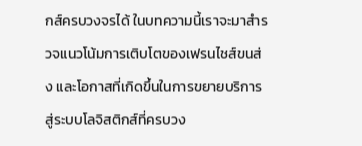กส์ครบวงจรได้ ในบทความนี้เราจะมาสำรวจแนวโน้มการเติบโตของเฟรนไชส์ขนส่ง และโอกาสที่เกิดขึ้นในการขยายบริการสู่ระบบโลจิสติกส์ที่ครบวง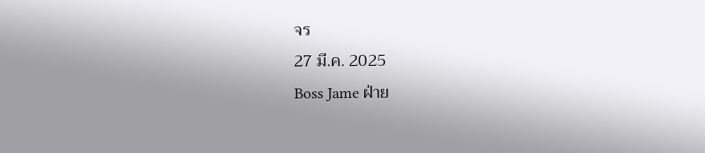จร
27 มี.ค. 2025
Boss Jame ฝ่าย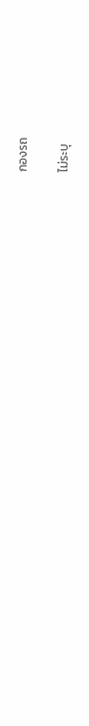กองรถ

ไม่ระบุ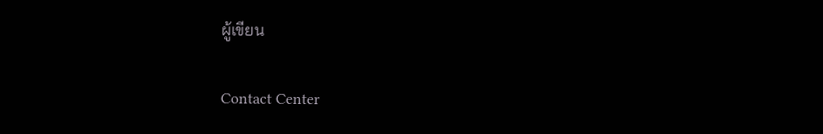ผู้เขียน

Contact Center